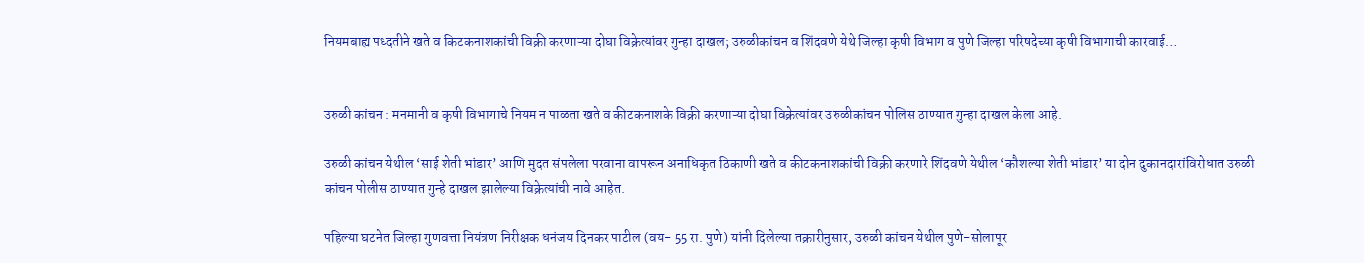नियमबाह्य पध्दतीने खते व किटकनाशकांची विक्री करणाऱ्या दोघा विक्रेत्यांवर गुन्हा दाखल; उरुळीकांचन व शिंदवणे येथे जिल्हा कृषी विभाग व पुणे जिल्हा परिषदेच्या कृषी विभागाची कारवाई…


उरुळी कांचन : मनमानी व कृषी विभागाचे नियम न पाळता खते व कीटकनाशके विक्री करणाऱ्या दोघा विक्रेत्यांवर उरुळीकांचन पोलिस ठाण्यात गुन्हा दाखल केला आहे.

उरुळी कांचन येथील ‘साई शेती भांडार’ आणि मुदत संपलेला परवाना वापरून अनाधिकृत ठिकाणी खते व कीटकनाशकांची विक्री करणारे शिंदवणे येथील ‘कौशल्या शेती भांडार’ या दोन दुकानदारांविरोधात उरुळी कांचन पोलीस ठाण्यात गुन्हे दाखल झालेल्या विक्रेत्यांची नावे आहेत.

पहिल्या घटनेत जिल्हा गुणवत्ता नियंत्रण निरीक्षक धनंजय दिनकर पाटील (वय- 55 रा. पुणे) यांनी दिलेल्या तक्रारीनुसार, उरुळी कांचन येथील पुणे-सोलापूर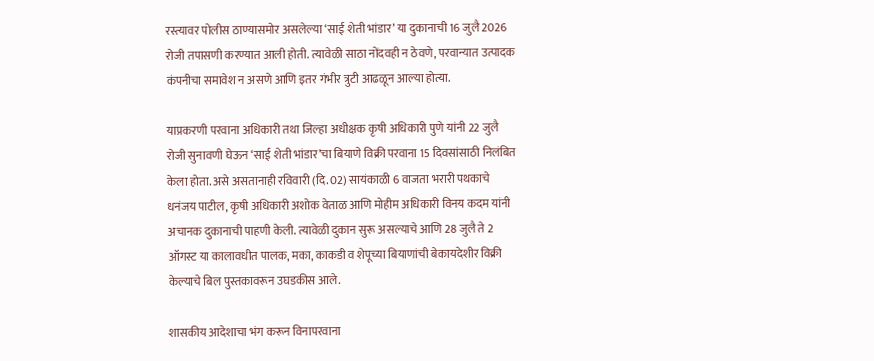रस्त्यावर पोलीस ठाण्यासमोर असलेल्या ‘साई शेती भांडार’ या दुकानाची 16 जुलै 2026 रोजी तपासणी करण्यात आली होती. त्यावेळी साठा नोंदवही न ठेवणे, परवान्यात उत्पादक कंपनीचा समावेश न असणे आणि इतर गंभीर त्रुटी आढळून आल्या होत्या.

याप्रकरणी परवाना अधिकारी तथा जिल्हा अधीक्षक कृषी अधिकारी पुणे यांनी 22 जुलै रोजी सुनावणी घेऊन ‘साई शेती भांडार’चा बियाणे विक्री परवाना 15 दिवसांसाठी निलंबित केला होता. असे असतानाही रविवारी (दि. 02) सायंकाळी 6 वाजता भरारी पथकाचे धनंजय पाटील, कृषी अधिकारी अशोक वेताळ आणि मोहीम अधिकारी विनय कदम यांनी अचानक दुकानाची पाहणी केली. त्यावेळी दुकान सुरू असल्याचे आणि 28 जुलै ते 2 ऑगस्ट या कालावधीत पालक, मका, काकडी व शेपूच्या बियाणांची बेकायदेशीर विक्री केल्याचे बिल पुस्तकावरून उघडकीस आले.

शासकीय आदेशाचा भंग करून विनापरवाना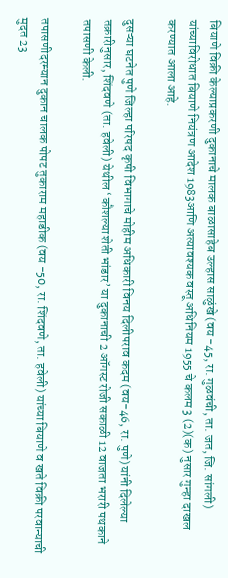बियाणे विक्री केल्याप्रकरणी दुकानाचे मालक बाळासाहेब उल्हास साळुंखे (वय -45, रा. गुळवंची, ता. जत, जि. सांगली) यांच्याविरोधात बियाणे नियंत्रण आदेश 1983आणि अत्यावश्यक वस्तू अधिनियम 1955 चे कलम 3 (2)(क) नुसार गुन्हा दाखल करण्यात आला आहे.

दुसऱ्या घटनेत पुणे जिल्हा परिषद कृषी विभागाचे मोहीम अधिकारी विनय दिलीपराव कदम (वय-46, रा. पुणे) यांनी दिलेल्या तक्रारीनुसार, शिंदवणे (ता. हवेली) येथील ‘कौशल्या शेती भांडार’ या दुकानाची 2 ऑगस्ट रोजी सकाळी 12 वाजता भरारी पथकाने तपासणी केली.

तपासणीदरम्यान दुकान चालक पोपट तुकाराम महाडीक (वय -50, रा. शिंदवणे, ता. हवेली) यांच्या बियाणे व खते विक्री परवान्याची मुदत 23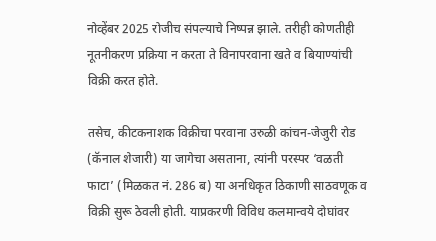नोव्हेंबर 2025 रोजीच संपल्याचे निष्पन्न झाले. तरीही कोणतीही नूतनीकरण प्रक्रिया न करता ते विनापरवाना खते व बियाण्यांची विक्री करत होते.

तसेच, कीटकनाशक विक्रीचा परवाना उरुळी कांचन-जेजुरी रोड (कॅनाल शेजारी) या जागेचा असताना, त्यांनी परस्पर ‘वळती फाटा’ (मिळकत नं. 286 ब) या अनधिकृत ठिकाणी साठवणूक व विक्री सुरू ठेवली होती. याप्रकरणी विविध कलमान्वये दोघांवर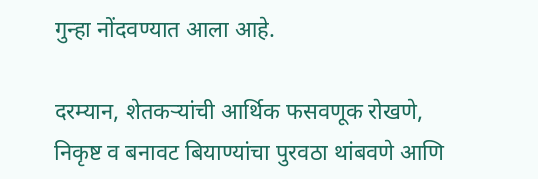गुन्हा नोंदवण्यात आला आहे.

दरम्यान, शेतकऱ्यांची आर्थिक फसवणूक रोखणे, निकृष्ट व बनावट बियाण्यांचा पुरवठा थांबवणे आणि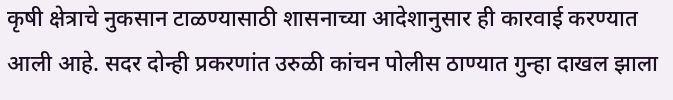कृषी क्षेत्राचे नुकसान टाळण्यासाठी शासनाच्या आदेशानुसार ही कारवाई करण्यात आली आहे. सदर दोन्ही प्रकरणांत उरुळी कांचन पोलीस ठाण्यात गुन्हा दाखल झाला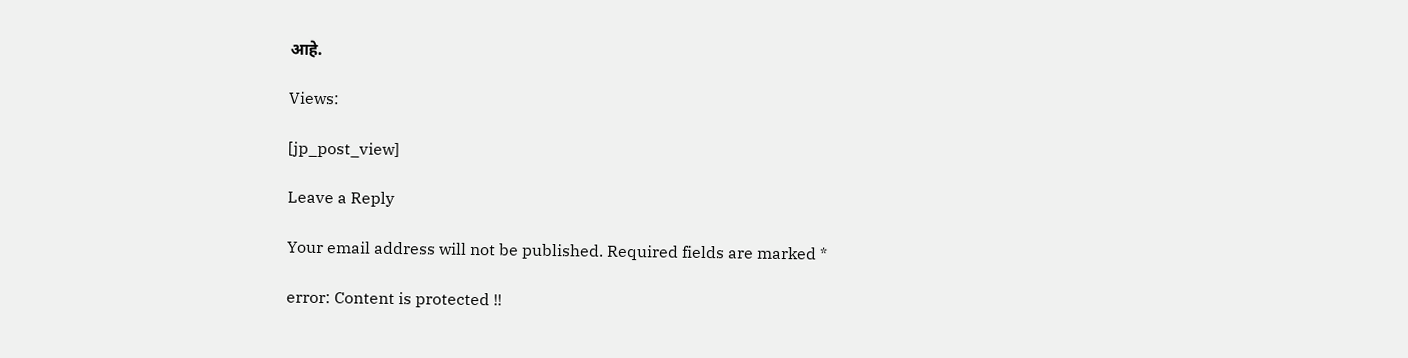आहे.

Views:

[jp_post_view]

Leave a Reply

Your email address will not be published. Required fields are marked *

error: Content is protected !!